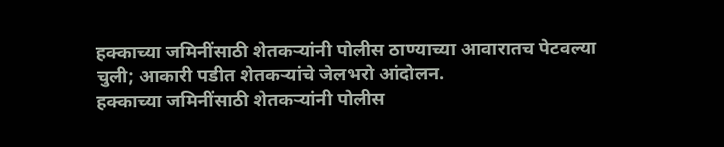हक्काच्या जमिनींसाठी शेतकऱ्यांनी पोलीस ठाण्याच्या आवारातच पेटवल्या चुली; आकारी पडीत शेतकऱ्यांचे जेलभरो आंदोलन.
हक्काच्या जमिनींसाठी शेतकऱ्यांनी पोलीस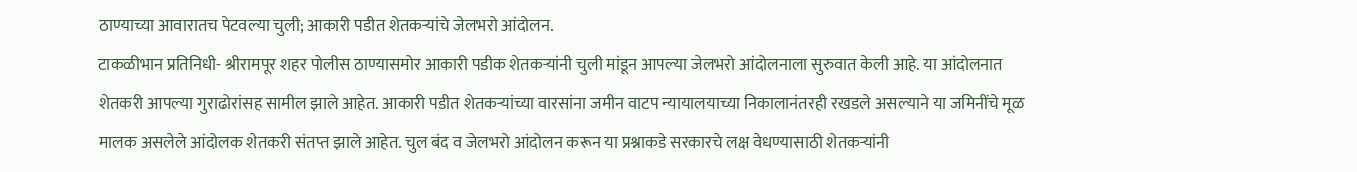ठाण्याच्या आवारातच पेटवल्या चुली; आकारी पडीत शेतकऱ्यांचे जेलभरो आंदोलन.
टाकळीभान प्रतिनिधी- श्रीरामपूर शहर पोलीस ठाण्यासमोर आकारी पडीक शेतकऱ्यांनी चुली मांडून आपल्या जेलभरो आंदोलनाला सुरुवात केली आहे. या आंदोलनात शेतकरी आपल्या गुराढोरांसह सामील झाले आहेत. आकारी पडीत शेतकऱ्यांच्या वारसांना जमीन वाटप न्यायालयाच्या निकालानंतरही रखडले असल्याने या जमिनींचे मूळ मालक असलेले आंदोलक शेतकरी संतप्त झाले आहेत. चुल बंद व जेलभरो आंदोलन करून या प्रश्नाकडे सरकारचे लक्ष वेधण्यासाठी शेतकऱ्यांनी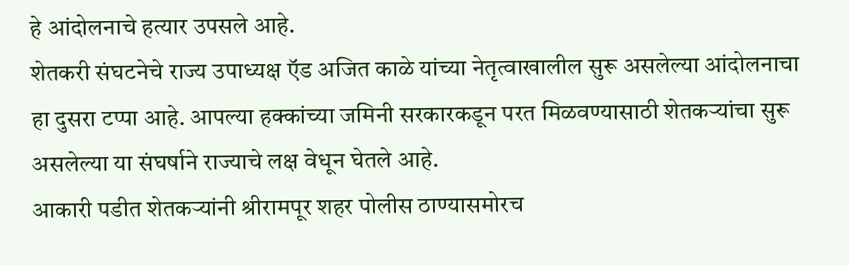हे आंदोलनाचे हत्यार उपसले आहे.
शेतकरी संघटनेचे राज्य उपाध्यक्ष ऍड अजित काळे यांच्या नेतृत्वाखालील सुरू असलेल्या आंदोलनाचा हा दुसरा टप्पा आहे. आपल्या हक्कांच्या जमिनी सरकारकडून परत मिळवण्यासाठी शेतकऱ्यांचा सुरू असलेल्या या संघर्षाने राज्याचे लक्ष वेधून घेतले आहे.
आकारी पडीत शेतकऱ्यांनी श्रीरामपूर शहर पोलीस ठाण्यासमोरच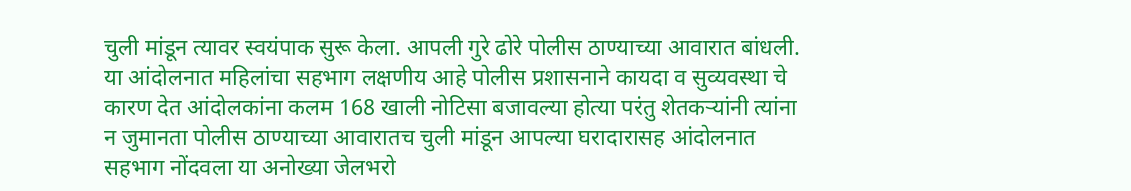चुली मांडून त्यावर स्वयंपाक सुरू केला. आपली गुरे ढोरे पोलीस ठाण्याच्या आवारात बांधली. या आंदोलनात महिलांचा सहभाग लक्षणीय आहे पोलीस प्रशासनाने कायदा व सुव्यवस्था चे कारण देत आंदोलकांना कलम 168 खाली नोटिसा बजावल्या होत्या परंतु शेतकऱ्यांनी त्यांना न जुमानता पोलीस ठाण्याच्या आवारातच चुली मांडून आपल्या घरादारासह आंदोलनात सहभाग नोंदवला या अनोख्या जेलभरो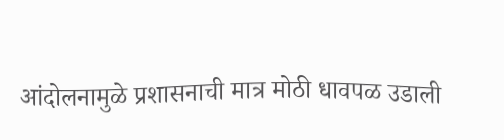आंदोलनामुळे प्रशासनाची मात्र मोठी धावपळ उडाली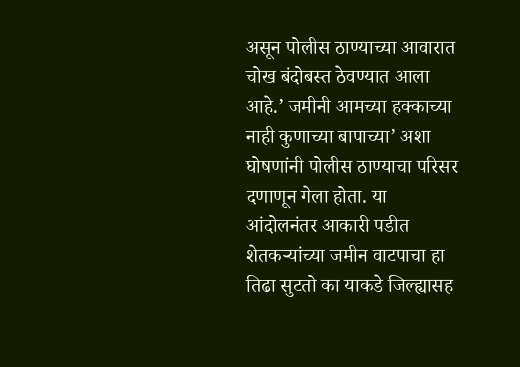असून पोलीस ठाण्याच्या आवारात चोख बंदोबस्त ठेवण्यात आला आहे.’ जमीनी आमच्या हक्काच्या नाही कुणाच्या बापाच्या’ अशा घोषणांनी पोलीस ठाण्याचा परिसर दणाणून गेला होता. या आंदोलनंतर आकारी पडीत शेतकऱ्यांच्या जमीन वाटपाचा हा तिढा सुटतो का याकडे जिल्ह्यासह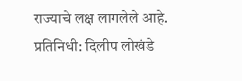राज्याचे लक्ष लागलेले आहे.
प्रतिनिधी: दिलीप लोखंडे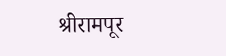श्रीरामपूर